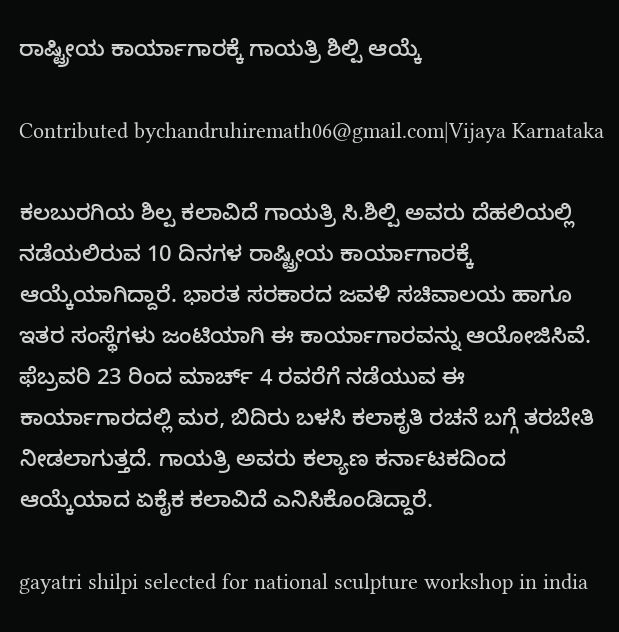ರಾಷ್ಟ್ರೀಯ ಕಾರ್ಯಾಗಾರಕ್ಕೆ ಗಾಯತ್ರಿ ಶಿಲ್ಪಿ ಆಯ್ಕೆ

Contributed bychandruhiremath06@gmail.com|Vijaya Karnataka

ಕಲಬುರಗಿಯ ಶಿಲ್ಪ ಕಲಾವಿದೆ ಗಾಯತ್ರಿ ಸಿ.ಶಿಲ್ಪಿ ಅವರು ದೆಹಲಿಯಲ್ಲಿ ನಡೆಯಲಿರುವ 10 ದಿನಗಳ ರಾಷ್ಟ್ರೀಯ ಕಾರ್ಯಾಗಾರಕ್ಕೆ ಆಯ್ಕೆಯಾಗಿದ್ದಾರೆ. ಭಾರತ ಸರಕಾರದ ಜವಳಿ ಸಚಿವಾಲಯ ಹಾಗೂ ಇತರ ಸಂಸ್ಥೆಗಳು ಜಂಟಿಯಾಗಿ ಈ ಕಾರ್ಯಾಗಾರವನ್ನು ಆಯೋಜಿಸಿವೆ. ಫೆಬ್ರವರಿ 23 ರಿಂದ ಮಾರ್ಚ್ 4 ರವರೆಗೆ ನಡೆಯುವ ಈ ಕಾರ್ಯಾಗಾರದಲ್ಲಿ ಮರ, ಬಿದಿರು ಬಳಸಿ ಕಲಾಕೃತಿ ರಚನೆ ಬಗ್ಗೆ ತರಬೇತಿ ನೀಡಲಾಗುತ್ತದೆ. ಗಾಯತ್ರಿ ಅವರು ಕಲ್ಯಾಣ ಕರ್ನಾಟಕದಿಂದ ಆಯ್ಕೆಯಾದ ಏಕೈಕ ಕಲಾವಿದೆ ಎನಿಸಿಕೊಂಡಿದ್ದಾರೆ.

gayatri shilpi selected for national sculpture workshop in india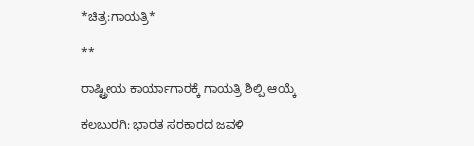*ಚಿತ್ರ:ಗಾಯತ್ರಿ*

**

ರಾಷ್ಟ್ರೀಯ ಕಾರ್ಯಾಗಾರಕ್ಕೆ ಗಾಯತ್ರಿ ಶಿಲ್ಪಿ ಆಯ್ಕೆ

ಕಲಬುರಗಿ: ಭಾರತ ಸರಕಾರದ ಜವಳಿ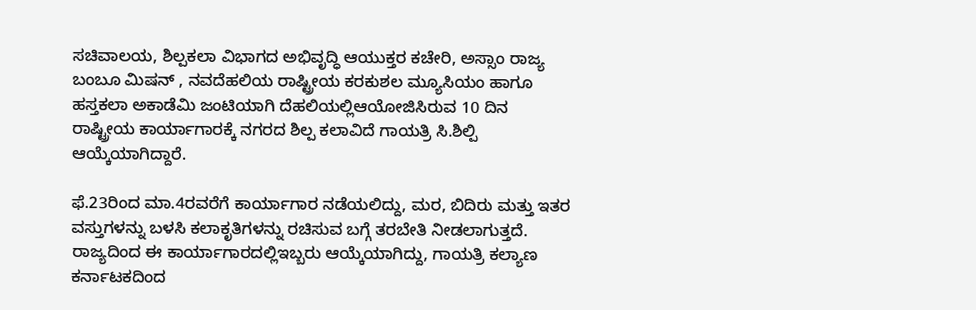ಸಚಿವಾಲಯ, ಶಿಲ್ಪಕಲಾ ವಿಭಾಗದ ಅಭಿವೃದ್ಧಿ ಆಯುಕ್ತರ ಕಚೇರಿ, ಅಸ್ಸಾಂ ರಾಜ್ಯ ಬಂಬೂ ಮಿಷನ್ , ನವದೆಹಲಿಯ ರಾಷ್ಟ್ರೀಯ ಕರಕುಶಲ ಮ್ಯೂಸಿಯಂ ಹಾಗೂ ಹಸ್ತಕಲಾ ಅಕಾಡೆಮಿ ಜಂಟಿಯಾಗಿ ದೆಹಲಿಯಲ್ಲಿಆಯೋಜಿಸಿರುವ 10 ದಿನ ರಾಷ್ಟ್ರೀಯ ಕಾರ್ಯಾಗಾರಕ್ಕೆ ನಗರದ ಶಿಲ್ಪ ಕಲಾವಿದೆ ಗಾಯತ್ರಿ ಸಿ.ಶಿಲ್ಪಿ ಆಯ್ಕೆಯಾಗಿದ್ದಾರೆ.

ಫೆ.23ರಿಂದ ಮಾ.4ರವರೆಗೆ ಕಾರ್ಯಾಗಾರ ನಡೆಯಲಿದ್ದು, ಮರ, ಬಿದಿರು ಮತ್ತು ಇತರ ವಸ್ತುಗಳನ್ನು ಬಳಸಿ ಕಲಾಕೃತಿಗಳನ್ನು ರಚಿಸುವ ಬಗ್ಗೆ ತರಬೇತಿ ನೀಡಲಾಗುತ್ತದೆ. ರಾಜ್ಯದಿಂದ ಈ ಕಾರ್ಯಾಗಾರದಲ್ಲಿಇಬ್ಬರು ಆಯ್ಕೆಯಾಗಿದ್ದು, ಗಾಯತ್ರಿ ಕಲ್ಯಾಣ ಕರ್ನಾಟಕದಿಂದ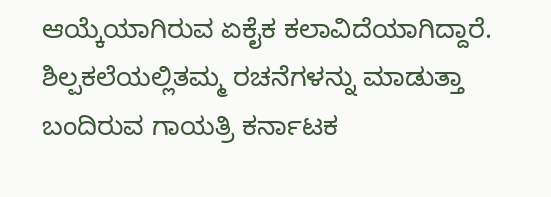ಆಯ್ಕೆಯಾಗಿರುವ ಏಕೈಕ ಕಲಾವಿದೆಯಾಗಿದ್ದಾರೆ. ಶಿಲ್ಪಕಲೆಯಲ್ಲಿತಮ್ಮ ರಚನೆಗಳನ್ನು ಮಾಡುತ್ತಾ ಬಂದಿರುವ ಗಾಯತ್ರಿ ಕರ್ನಾಟಕ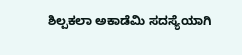ಶಿಲ್ಪಕಲಾ ಅಕಾಡೆಮಿ ಸದಸ್ಯೆಯಾಗಿ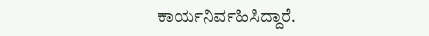ಕಾರ್ಯನಿರ್ವಹಿಸಿದ್ದಾರೆ.